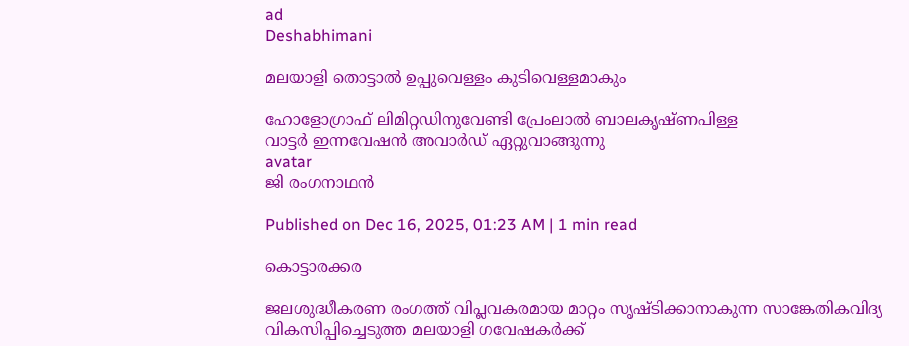ad
Deshabhimani

മലയാളി തൊട്ടാൽ ഉപ്പുവെള്ളം കുടിവെള്ളമാകും

ഹോളോഗ്രാഫ് ലിമിറ്റഡിനുവേണ്ടി പ്രേംലാൽ ബാലകൃഷ്ണപിള്ള
വാട്ടർ ഇന്നവേഷൻ അവാർഡ് ഏറ്റുവാങ്ങുന്നു
avatar
ജി രംഗനാഥൻ

Published on Dec 16, 2025, 01:23 AM | 1 min read

കൊട്ടാരക്കര

ജലശുദ്ധീകരണ രംഗത്ത് വിപ്ലവകരമായ മാറ്റം സൃഷ്ടിക്കാനാകുന്ന സാങ്കേതികവിദ്യ വികസിപ്പിച്ചെടുത്ത മലയാളി ഗവേഷകർക്ക്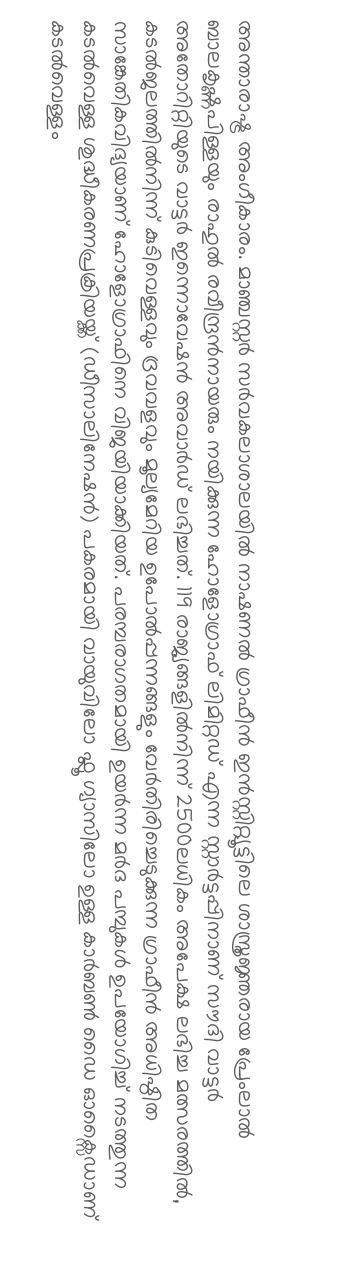അന്താരാഷ്ട്ര അംഗീകാരം. മാഞ്ചസ്റ്റർ സർവകലാശാലയിൽ നാഷണൽ ഗ്രാഫീൻ ഇൻസ്റ്റിറ്റ്യൂട്ടിലെ ശാസ്ത്രജ്ഞരായ പ്രേംലാൽ ബാലകൃഷ്ണപിള്ളയും രാഹുൽ രവീന്ദ്രൻനായരും നയിക്കുന്ന ഹോളോഗ്രാഫ് ലിമിറ്റഡ് എന്ന സ്റ്റാർട്ടപ്പിനാണ് സൗദി വാട്ടർ അതോറിറ്റിയുടെ വാട്ടർ ഇന്നൊവേഷൻ അവാർഡ് ലഭിച്ചത്. 119 രാജ്യങ്ങളിൽനിന്ന് 2500ലധികം അപേക്ഷ ലഭിച്ച മത്സരത്തിൽ, കടൽജലത്തിൽനിന്ന് കുടിവെള്ളവും ദ്രവവളവും മൂല്യമേറിയ ഉപോൽപ്പന്നങ്ങളും വേർതിരിച്ചെടുക്കുന്ന ഗ്രാഫീൻ അധിഷ്ഠിത സാങ്കേതികവിദ്യയാണ് ഹോളോഗ്രാഫിനെ വിജയിയാക്കിയത്‌. പരമ്പരാഗതമായി ഉയർന്ന മർദ പമ്പുകൾ ഉപയോഗിച്ച് നടത്തുന്ന കടൽവെള്ള ശുദ്ധീകരണപ്രക്രിയയ്ക്ക് (ഡീസാലിനേഷൻ) പകരമായി വായുവിലോ ഫ്ലൂ ഗ്യാസിലോ ഉള്ള കാർബൺ ഡൈ ഓക്സൈഡാണ്‌ കടൽവെള്ളം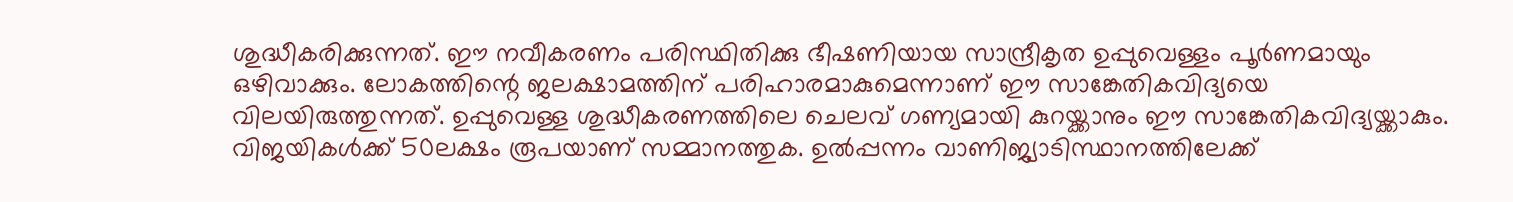ശുദ്ധീകരിക്കുന്നത്. ഈ നവീകരണം പരിസ്ഥിതിക്കു ഭീഷണിയായ സാന്ദ്രീകൃത ഉപ്പുവെള്ളം പൂര്‍ണമായും ഒഴിവാക്കും. ലോകത്തിന്റെ ജലക്ഷാമത്തിന് പരിഹാരമാകുമെന്നാണ് ഇ‍ൗ സാങ്കേതികവിദ്യയെ വിലയിരുത്തുന്നത്‌. ഉപ്പുവെള്ള ശുദ്ധീകരണത്തിലെ ചെലവ്‌ ഗണ്യമായി കുറയ്ക്കാനും ഇ‍ൗ സാങ്കേതികവിദ്യയ്ക്കാകും. വിജയികൾക്ക്‌ 50ലക്ഷം രൂപയാണ്‌ സമ്മാനത്തുക. ഉൽപ്പന്നം വാണിജ്യാടിസ്ഥാനത്തിലേക്ക്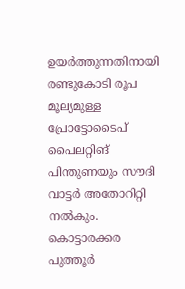ഉയർത്തുന്നതിനായി രണ്ടുകോടി രൂപ മൂല്യമുള്ള പ്രോട്ടോടൈപ് പൈലറ്റിങ് പിന്തുണയും സൗദി വാട്ടർ അതോറിറ്റി നൽകും. കൊട്ടാരക്കര പുത്തൂർ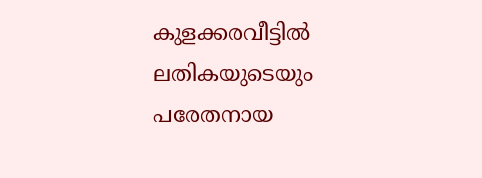കുളക്കരവീട്ടിൽ ലതികയുടെയും പരേതനായ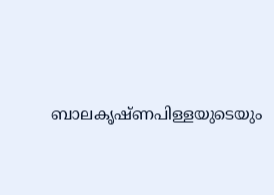ബാലകൃഷ്ണപിള്ളയുടെയും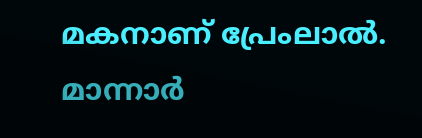മകനാണ് പ്രേംലാൽ. മാന്നാർ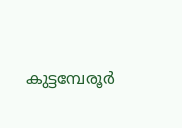കുട്ടമ്പേരൂർ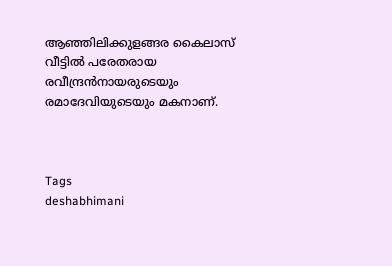ആഞ്ഞിലിക്കുളങ്ങര കൈലാസ് വീട്ടിൽ പരേതരായ രവീന്ദ്രൻനായരുടെയും രമാദേവിയുടെയും മകനാണ്‌.



Tags
deshabhimani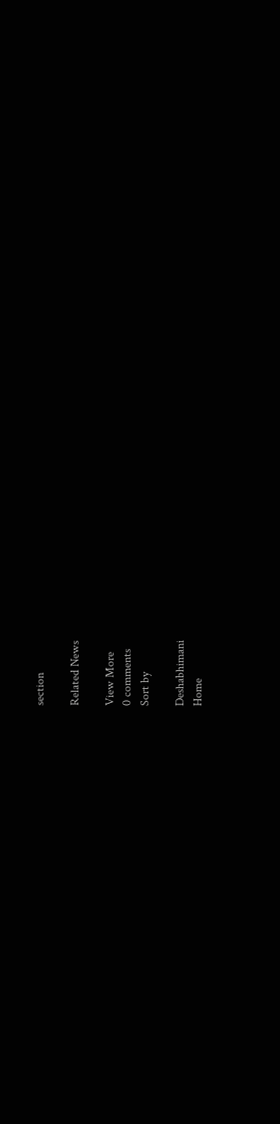section

Related News

View More
0 comments
Sort by

Deshabhimani
Home